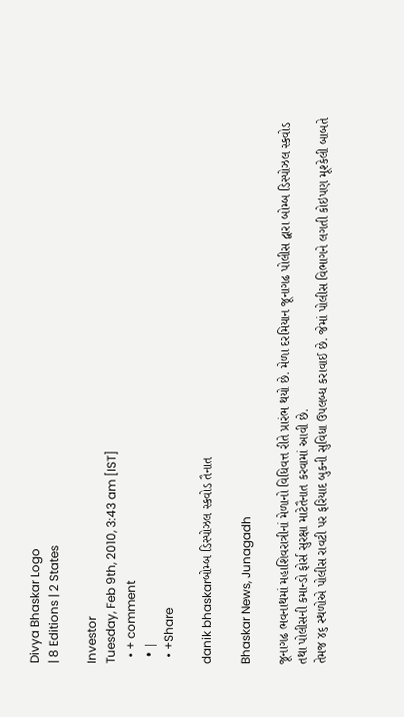Divya Bhaskar Logo
| 8 Editions | 2 States

Investor
Tuesday, Feb 9th, 2010, 3:43 am [IST]
  • + comment
  • |
  • +Share

danik bhaskarબોમ્બ ડિસ્પોઝલ સ્કવોડ તૈનાત

Bhaskar News, Junagadh

જૂનાગઢ ભવનાથમાં મહાશિવરાત્રીનાં મેળાનો વિધિવત્ત રીતે પ્રારંભ થયો છે. મેળા દરમિયાન જૂનાગઢ પોલીસ દ્વારા બોમ્બ ડિસ્પોઝલ સ્કવોડ તથા પોલીસની કમાન્ડો ફોર્સ સુરક્ષા માટેતૈનાત કરવામાં આવી છે.
તેમજ ૪૬ સ્થળોએ પોલીસ રાવટી પર ફરિયાદ બુકની સુવિધા ઉપલબ્ધ કરાવાઈ છે. જેમાં પોલીસ વિભાગને લગતી કોઇપણ મૂશ્કેલી બાબતે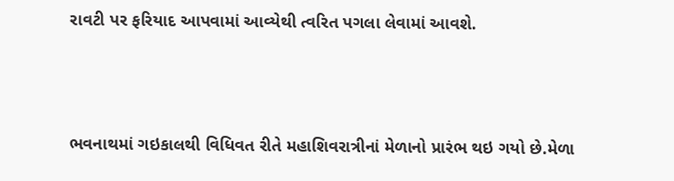રાવટી પર ફરિયાદ આપવામાં આવ્યેથી ત્વરિત પગલા લેવામાં આવશે.



ભવનાથમાં ગઇકાલથી વિધિવત રીતે મહાશિવરાત્રીનાં મેળાનો પ્રારંભ થઇ ગયો છે.મેળા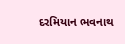દરમિયાન ભવનાથ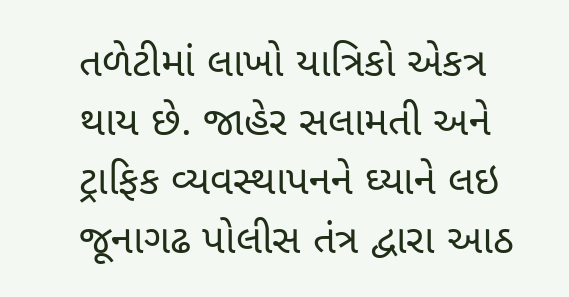તળેટીમાં લાખો યાત્રિકો એકત્ર થાય છે. જાહેર સલામતી અને ટ્રાફિક વ્યવસ્થાપનને ઘ્યાને લઇ જૂનાગઢ પોલીસ તંત્ર દ્વારા આઠ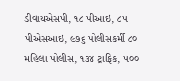ડીવાયએસપી, ૧૮ પીઆઇ, ૮૫ પીએસઆઇ, ૯૭૬ પોલીસકર્મી ૮૦ મહિલા પોલીસ, ૧૩૪ ટ્રાફિક, ૫૦૦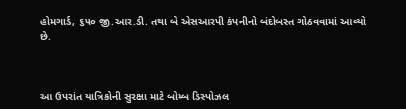હોમગાર્ડ, ૬૫૦ જી.આર.ડી. તથા બે એસઆરપી કંપનીનો બંદોબસ્ત ગોઠવવામાં આવ્યો છે.



આ ઉપરાંત યાત્રિકોની સુરક્ષા માટે બોમ્બ ડિસ્પોઝલ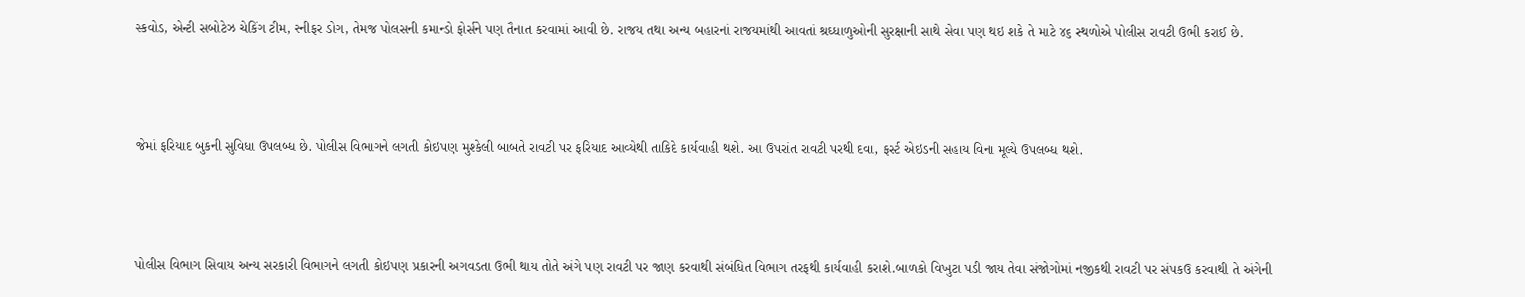સ્કવોડ, એન્ટી સબોટેઝ ચેકિંગ ટીમ, સ્નીફર ડોગ, તેમજ પોલસની કમાન્ડો ફોર્સને પણ તૈનાત કરવામાં આવી છે. રાજય તથા અન્ય બહારનાં રાજયમાંથી આવતાં શ્રઘ્ધાળુઓની સુરક્ષાની સાથે સેવા પણ થઇ શકે તે માટે ૪૬ સ્થળોએ પોલીસ રાવટી ઉભી કરાઈ છે.



જેમાં ફરિયાદ બુકની સુવિધા ઉપલબ્ધ છે. પોલીસ વિભાગને લગતી કોઇપણ મુશ્કેલી બાબતે રાવટી પર ફરિયાદ આવ્યેથી તાકિદે કાર્યવાહી થશે. આ ઉપરાંત રાવટી પરથી દવા, ફર્સ્ટ એઇડની સહાય વિના મૂલ્યે ઉપલબ્ધ થશે.



પોલીસ વિભાગ સિવાય અન્ય સરકારી વિભાગને લગતી કોઇપણ પ્રકારની અગવડતા ઉભી થાય તોતે અંગે પણ રાવટી પર જાણ કરવાથી સંબંધિત વિભાગ તરફથી કાર્યવાહી કરાશે.બાળકો વિખુટા પડી જાય તેવા સંજોગોમાં નજીકથી રાવટી પર સંપકઉ કરવાથી તે અંગેની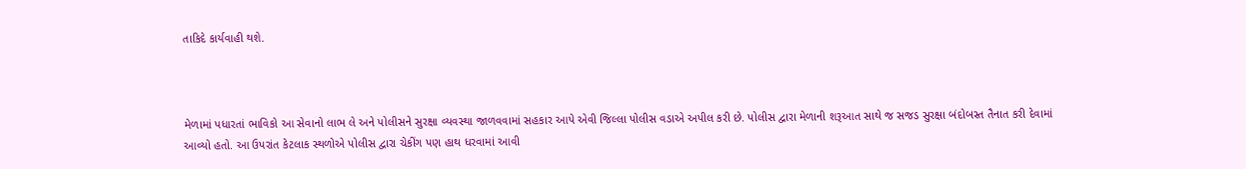તાકિદે કાર્યવાહી થશે.



મેળામાં પધારતાં ભાવિકો આ સેવાનો લાભ લે અને પોલીસને સુરક્ષા વ્યવસ્થા જાળવવામાં સહકાર આપે એવી જિલ્લા પોલીસ વડાએ અપીલ કરી છે. પોલીસ દ્વારા મેળાની શરૂઆત સાથે જ સજડ સુરક્ષા બંદોબસ્ત તૈનાત કરી દેવામાં આવ્યો હતો. આ ઉપરાંત કેટલાક સ્થળોએ પોલીસ દ્વારા ચેકીંગ પણ હાથ ધરવામાં આવી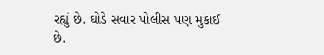રહ્યું છે. ઘોડે સવાર પોલીસ પણ મુકાઈ છે.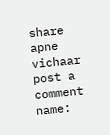share
apne vichaar
post a comment
name: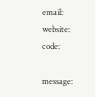email:
website:
code:

message: